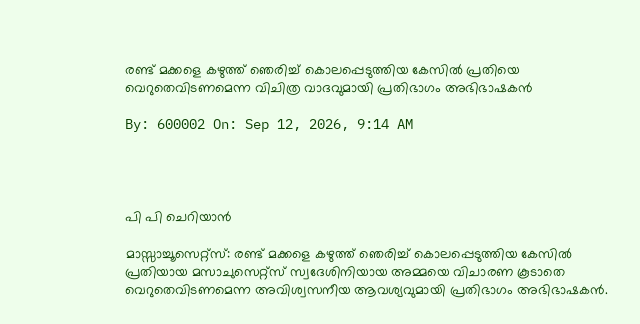രണ്ട് മക്കളെ കഴുത്ത് ഞെരിച്ച് കൊലപ്പെടുത്തിയ കേസില്‍ പ്രതിയെ വെറുതെവിടണമെന്ന വിചിത്ര വാദവുമായി പ്രതിഭാഗം അഭിഭാഷകന്‍

By: 600002 On: Sep 12, 2026, 9:14 AM




പി പി ചെറിയാന്‍

മാസ്സാച്ചൂസെറ്റ്‌സ്: രണ്ട് മക്കളെ കഴുത്ത് ഞെരിച്ച് കൊലപ്പെടുത്തിയ കേസില്‍ പ്രതിയായ മസാചുസെറ്റ്‌സ് സ്വദേശിനിയായ അമ്മയെ വിചാരണ കൂടാതെ വെറുതെവിടണമെന്ന അവിശ്വസനീയ ആവശ്യവുമായി പ്രതിഭാഗം അഭിഭാഷകന്‍.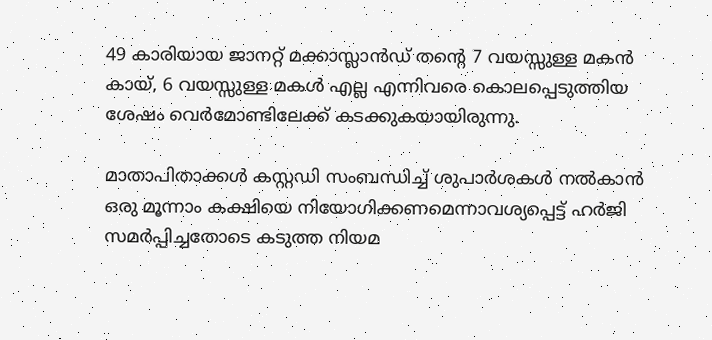49 കാരിയായ ജാനറ്റ് മക്കാസ്ലാന്‍ഡ് തന്റെ 7 വയസ്സുള്ള മകന്‍ കായ്, 6 വയസ്സുള്ള മകള്‍ എല്ല എന്നിവരെ കൊലപ്പെടുത്തിയ ശേഷം വെര്‍മോണ്ടിലേക്ക് കടക്കുകയായിരുന്നു.

മാതാപിതാക്കള്‍ കസ്റ്റഡി സംബന്ധിച്ച് ശുപാര്‍ശകള്‍ നല്‍കാന്‍ ഒരു മൂന്നാം കക്ഷിയെ നിയോഗിക്കണമെന്നാവശ്യപ്പെട്ട് ഹര്‍ജി സമര്‍പ്പിച്ചതോടെ കടുത്ത നിയമ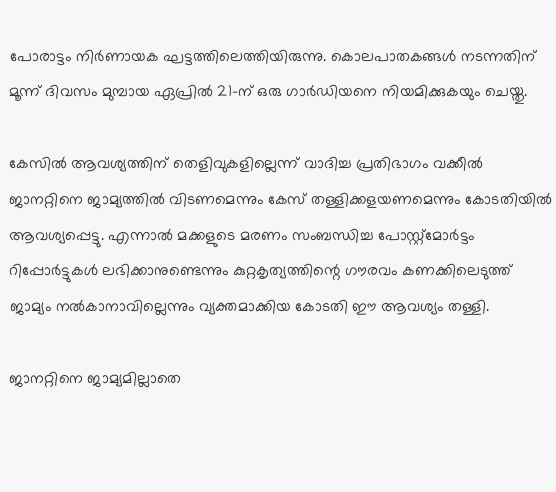പോരാട്ടം നിര്‍ണായക ഘട്ടത്തിലെത്തിയിരുന്നു. കൊലപാതകങ്ങള്‍ നടന്നതിന് മൂന്ന് ദിവസം മുമ്പായ ഏപ്രില്‍ 21-ന് ഒരു ഗാര്‍ഡിയനെ നിയമിക്കുകയും ചെയ്തു.

കേസില്‍ ആവശ്യത്തിന് തെളിവുകളില്ലെന്ന് വാദിച്ച പ്രതിഭാഗം വക്കീല്‍ ജാനറ്റിനെ ജാമ്യത്തില്‍ വിടണമെന്നും കേസ് തള്ളിക്കളയണമെന്നും കോടതിയില്‍ ആവശ്യപ്പെട്ടു. എന്നാല്‍ മക്കളുടെ മരണം സംബന്ധിച്ച പോസ്റ്റ്മോര്‍ട്ടം റിപ്പോര്‍ട്ടുകള്‍ ലഭിക്കാനുണ്ടെന്നും കുറ്റകൃത്യത്തിന്റെ ഗൗരവം കണക്കിലെടുത്ത് ജാമ്യം നല്‍കാനാവില്ലെന്നും വ്യക്തമാക്കിയ കോടതി ഈ ആവശ്യം തള്ളി.

ജാനറ്റിനെ ജാമ്യമില്ലാതെ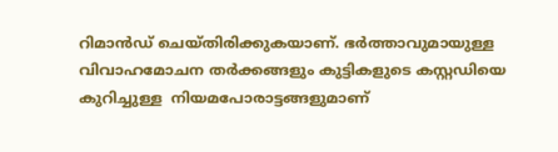റിമാന്‍ഡ് ചെയ്തിരിക്കുകയാണ്. ഭര്‍ത്താവുമായുള്ള വിവാഹമോചന തര്‍ക്കങ്ങളും കുട്ടികളുടെ കസ്റ്റഡിയെ കുറിച്ചുള്ള  നിയമപോരാട്ടങ്ങളുമാണ്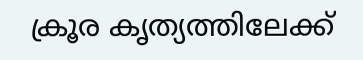ക്രൂര കൃത്യത്തിലേക്ക്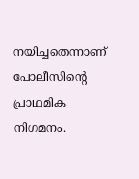നയിച്ചതെന്നാണ് പോലീസിന്റെ പ്രാഥമിക നിഗമനം.